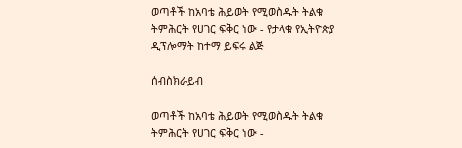ወጣቶች ከአባቴ ሕይወት የሚወስዱት ትልቁ ትምሕርት የሀገር ፍቅር ነው - የታላቁ የኢትዮጵያ ዲፕሎማት ከተማ ይፍሩ ልጅ

ሰብስክራይብ

ወጣቶች ከአባቴ ሕይወት የሚወስዱት ትልቁ ትምሕርት የሀገር ፍቅር ነው -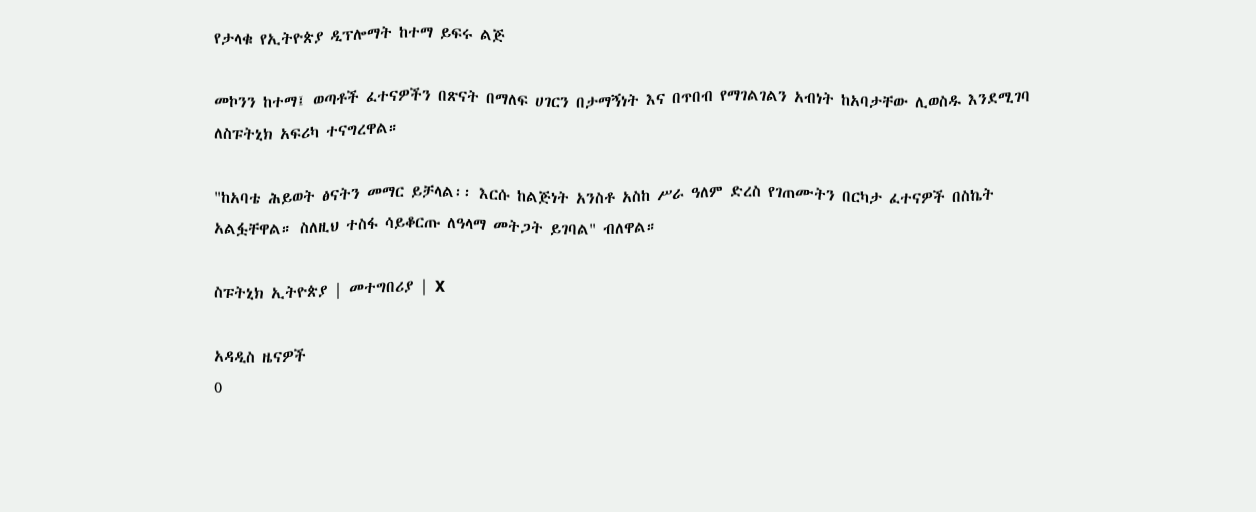የታላቁ የኢትዮጵያ ዲፕሎማት ከተማ ይፍሩ ልጅ

መኮንን ከተማ፤ ወጣቶች ፈተናዎችን በጽናት በማለፍ ሀገርን በታማኝነት እና በጥበብ የማገልገልን አብነት ከአባታቸው ሊወስዱ እንደሚገባ ለስፑትኒክ አፍሪካ ተናግረዋል።

"ከአባቴ ሕይወት ፅናትን መማር ይቻላል፡፡ እርሱ ከልጅነት አንስቶ አስከ ሥራ ዓለም ድረስ የገጠሙትን በርካታ ፈተናዎች በስኬት አልፏቸዋል። ስለዚህ ተስፋ ሳይቆርጡ ለዓላማ መትጋት ይገባል" ብለዋል።

ስፑትኒክ ኢትዮጵያ | መተግበሪያ | X

አዳዲስ ዜናዎች
0